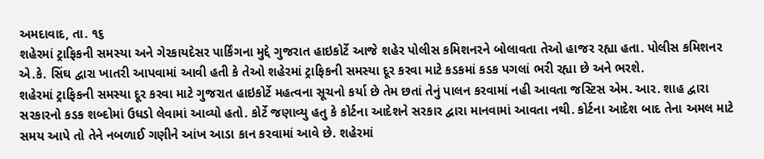અમદાવાદ, તા. ૧૬
શહેરમાં ટ્રાફિકની સમસ્યા અને ગેરકાયદેસર પાર્કિંગના મુદ્દે ગુજરાત હાઇકોર્ટે આજે શહેર પોલીસ કમિશનરને બોલાવતા તેઓ હાજર રહ્યા હતા. પોલીસ કમિશનર એ.કે. સિંઘ દ્વારા ખાતરી આપવામાં આવી હતી કે તેઓ શહેરમાં ટ્રાફિકની સમસ્યા દૂર કરવા માટે કડકમાં કડક પગલાં ભરી રહ્યા છે અને ભરશે.
શહેરમાં ટ્રાફિકની સમસ્યા દૂર કરવા માટે ગુજરાત હાઇકોર્ટે મહત્વના સૂચનો કર્યા છે તેમ છતાં તેનું પાલન કરવામાં નહી આવતા જસ્ટિસ એમ. આર. શાહ દ્વારા સરકારનો કડક શબ્દોમાં ઉધડો લેવામાં આવ્યો હતો. કોર્ટે જણાવ્યુ હતુ કે કોર્ટના આદેશને સરકાર દ્વારા માનવામાં આવતા નથી. કોર્ટના આદેશ બાદ તેના અમલ માટે સમય આપે તો તેને નબળાઈ ગણીને આંખ આડા કાન કરવામાં આવે છે. શહેરમાં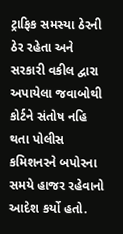ટ્રાફિક સમસ્યા ઠેરની ઠેર રહેતા અને સરકારી વકીલ દ્વારા અપાયેલા જવાબોથી કોર્ટને સંતોષ નહિ થતા પોલીસ કમિશનરને બપોરના સમયે હાજર રહેવાનો આદેશ કર્યો હતો.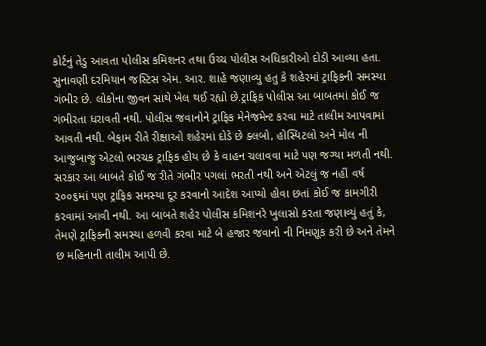કોર્ટનું તેડુ આવતા પોલીસ કમિશનર તથા ઉચ્ચ પોલીસ અધિકારીઓ દોડી આવ્યા હતા. સુનાવણી દરમિયાન જસ્ટિસ એમ. આર. શાહે જણાવ્યુ હતુ કે શહેરમાં ટ્રાફિકની સમસ્યા ગંભીર છે. લોકોના જીવન સાથે ખેલ થઈ રહ્યો છે.ટ્રાફિક પોલીસ આ બાબતમાં કોઈ જ ગંભીરતા ધરાવતી નથી. પોલીસ જવાનોને ટ્રાફિક મેનેજમેન્ટ કરવા માટે તાલીમ આપવામાં આવતી નથી. બેફામ રીતે રીક્ષાઓ શહેરમાં દોડે છે ક્લબો, હોસ્પિટલો અને મોલ ની આજુબાજુ એટલો ભરચક ટ્રાફિક હોય છે કે વાહન ચલાવવા માટે પણ જગ્યા મળતી નથી. સરકાર આ બાબતે કોઈ જ રીતે ગંભીર પગલાં ભરતી નથી અને એટલું જ નહીં વર્ષ ૨૦૦૬માં પણ ટ્રાફિક સમસ્યા દૂર કરવાનો આદેશ આપ્યો હોવા છતાં કોઈ જ કામગીરી કરવામાં આવી નથી. આ બાબતે શહેર પોલીસ કમિશનરે ખુલાસો કરતા જણાવ્યું હતું કે, તેમણે ટ્રાફિકની સમસ્યા હળવી કરવા માટે બે હજાર જવાનો ની નિમણૂક કરી છે અને તેમને છ મહિનાની તાલીમ આપી છે.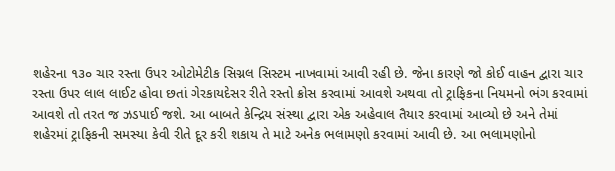શહેરના ૧૩૦ ચાર રસ્તા ઉપર ઓટોમેટીક સિગ્નલ સિસ્ટમ નાખવામાં આવી રહી છે. જેના કારણે જો કોઈ વાહન દ્વારા ચાર રસ્તા ઉપર લાલ લાઈટ હોવા છતાં ગેરકાયદેસર રીતે રસ્તો ક્રોસ કરવામાં આવશે અથવા તો ટ્રાફિકના નિયમનો ભંગ કરવામાં આવશે તો તરત જ ઝડપાઈ જશે. આ બાબતે કેન્દ્રિય સંસ્થા દ્વારા એક અહેવાલ તૈયાર કરવામાં આવ્યો છે અને તેમાં શહેરમાં ટ્રાફિકની સમસ્યા કેવી રીતે દૂર કરી શકાય તે માટે અનેક ભલામણો કરવામાં આવી છે. આ ભલામણોનો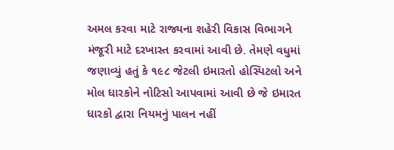અમલ કરવા માટે રાજ્યના શહેરી વિકાસ વિભાગને મંજૂરી માટે દરખાસ્ત કરવામાં આવી છે. તેમણે વધુમાં જણાવ્યું હતું કે ૧૯૮ જેટલી ઇમારતો હોસ્પિટલો અને મોલ ધારકોને નોટિસો આપવામાં આવી છે જે ઇમારત ધારકો દ્વારા નિયમનું પાલન નહીં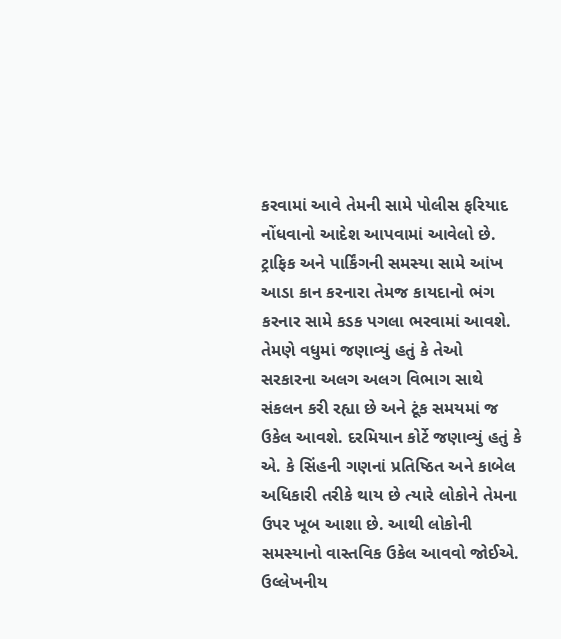કરવામાં આવે તેમની સામે પોલીસ ફરિયાદ નોંધવાનો આદેશ આપવામાં આવેલો છે. ટ્રાફિક અને પાર્કિંગની સમસ્યા સામે આંખ આડા કાન કરનારા તેમજ કાયદાનો ભંગ કરનાર સામે કડક પગલા ભરવામાં આવશે. તેમણે વધુમાં જણાવ્યું હતું કે તેઓ સરકારના અલગ અલગ વિભાગ સાથે સંકલન કરી રહ્યા છે અને ટૂંક સમયમાં જ ઉકેલ આવશે. દરમિયાન કોર્ટે જણાવ્યું હતું કે એ. કે સિંહની ગણનાં પ્રતિષ્ઠિત અને કાબેલ અધિકારી તરીકે થાય છે ત્યારે લોકોને તેમના ઉપર ખૂબ આશા છે. આથી લોકોની સમસ્યાનો વાસ્તવિક ઉકેલ આવવો જોઈએ. ઉલ્લેખનીય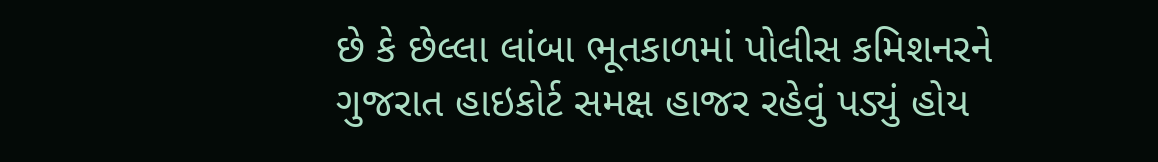છે કે છેલ્લા લાંબા ભૂતકાળમાં પોલીસ કમિશનરને ગુજરાત હાઇકોર્ટ સમક્ષ હાજર રહેવું પડ્યું હોય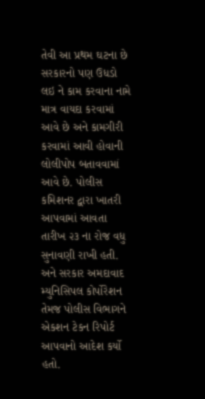તેવી આ પ્રથમ ઘટના છે સરકારનો પણ ઉધડો લઇ ને કામ કરવાના નામે માત્ર વાયદા કરવામાં આવે છે અને કામગીરી કરવામાં આવી હોવાની લોલીપોપ બતાવવામાં આવે છે. પોલીસ કમિશનર દ્વારા ખાતરી આપવામાં આવતા તારીખ ૨૩ ના રોજ વધુ સુનાવણી રાખી હતી. અને સરકાર અમદાવાદ મ્યુનિસિપલ કોર્પોરેશન તેમજ પોલીસ વિભાગને એકશન ટેકન રિપોર્ટ આપવાનો આદેશ કર્યો હતો.